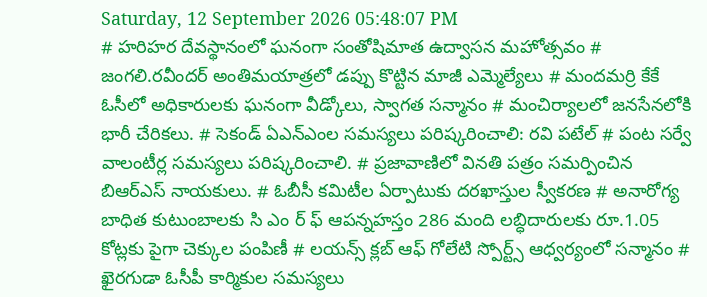Saturday, 12 September 2026 05:48:07 PM
# హరిహర దేవస్థానంలో ఘనంగా సంతోషిమాత ఉద్వాసన మహోత్సవం # జంగలి.రవీందర్‌ అంతిమయాత్రలో డప్పు కొట్టిన మాజీ ఎమ్మెల్యేలు # మందమర్రి కేకే ఓసీలో అధికారులకు ఘనంగా వీడ్కోలు, స్వాగత సన్మానం # మంచిర్యాలలో జనసేనలోకి భారీ చేరికలు. # సెకండ్ ఏఎన్‌ఎంల సమస్యలు పరిష్కరించాలి: రవి పటేల్ # పంట సర్వే వాలంటీర్ల సమస్యలు పరిష్కరించాలి. # ప్రజావాణిలో వినతి పత్రం సమర్పించిన బిఆర్ఎస్ నాయకులు. # ఓబీసీ కమిటీల ఏర్పాటుకు దరఖాస్తుల స్వీకరణ # అనారోగ్య బాధిత కుటుంబాలకు సి ఎం ర్ ఫ్ ఆపన్నహస్తం 286 మంది లబ్ధిదారులకు రూ.1.05 కోట్లకు పైగా చెక్కుల పంపిణీ # లయన్స్ క్లబ్ ఆఫ్ గోలేటి స్పోర్ట్స్ ఆధ్వర్యంలో సన్మానం # ఖైరగుడా ఓసీపీ కార్మికుల సమస్యలు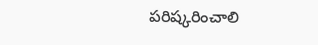పరిష్కరించాలి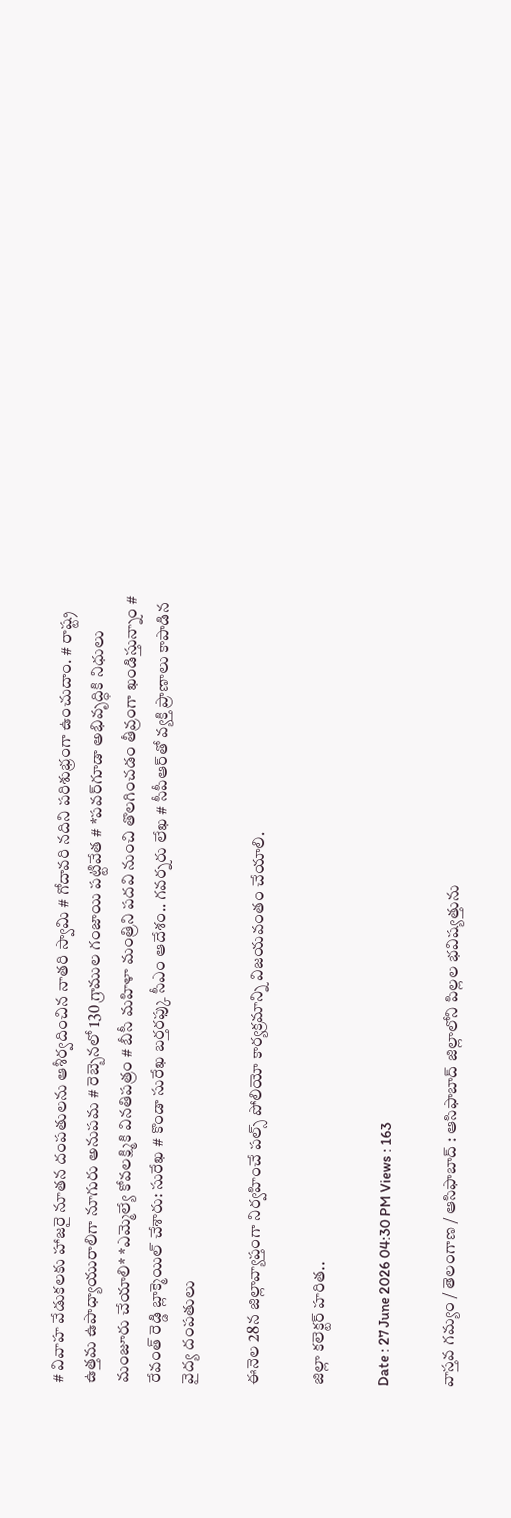# వివాహ వేడుకలకు హాజరై నూతన దంపతులను ఆశీర్వదించిన నాతరి స్వామి # గోదావరి నదిని పరిశుభ్రంగా ఉంచుదాం. # రాష్ట్ర ఉత్తమ ఉపాధ్యాయురాలిగా నూగురు అనుపమ # రెబ్బెనలో 130 గ్రాముల గంజాయి పట్టివేత # *పవర్‌గూడా అభివృద్ధికి నిధులు మంజూరు చేయాలి* *ఎమ్మెల్యే కోవలక్ష్మికి వినతిపత్రం # బీసీ మహిళా మంత్రిని పదవి నుంచి తొలగించడం తీవ్రంగా ఖండిస్తున్నాం # రేవంత్ రెడ్డి బ్లాక్మెయిల్ చేశారు: సురేఖ # కొండా సురేఖ బర్తరఫ్కు సీఎం ఆదేశం.. గవర్నరు లేఖ # సీపీఆర్‌తో వ్యక్తి ప్రాణాలు కాపాడిన వైద్య దంపతులు

ఈనెల 28న జిల్లావ్యాప్తంగా నిర్వహించే పల్స్ పోలియో కార్యక్రమాన్ని విజయవంతం చేయాలి.

జిల్లా కలెక్టర్ హరిత..

Date : 27 June 2026 04:30 PM Views : 163

వాస్తవ గమ్యం / తెలంగాణ / ఆసిఫాబాద్ : ఆసిఫాబాద్ జిల్లాలోని పిల్లల భవిష్యత్తును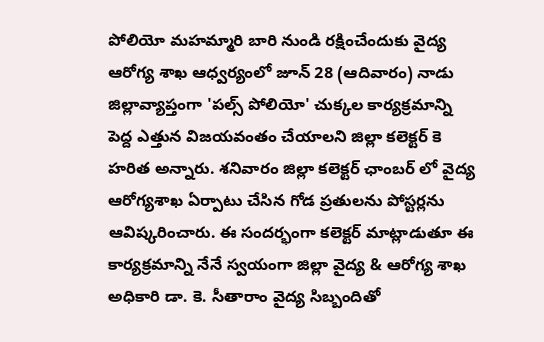పోలియో మహమ్మారి బారి నుండి రక్షించేందుకు వైద్య ఆరోగ్య శాఖ ఆధ్వర్యంలో జూన్ 28 (ఆదివారం) నాడు జిల్లావ్యాప్తంగా 'పల్స్ పోలియో' చుక్కల కార్యక్రమాన్ని పెద్ద ఎత్తున విజయవంతం చేయాలని జిల్లా కలెక్టర్ కె హరిత అన్నారు. శనివారం జిల్లా కలెక్టర్ ఛాంబర్ లో వైద్య ఆరోగ్యశాఖ ఏర్పాటు చేసిన గోడ ప్రతులను పోస్టర్లను ఆవిష్కరించారు. ఈ సందర్భంగా కలెక్టర్ మాట్లాడుతూ ఈ కార్యక్రమాన్ని నేనే స్వయంగా జిల్లా వైద్య & ఆరోగ్య శాఖ అధికారి డా. కె. సీతారాం వైద్య సిబ్బందితో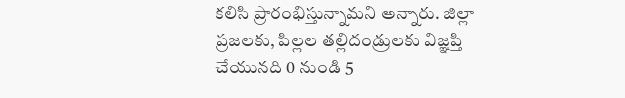కలిసి ప్రారంభిస్తున్నామని అన్నారు. జిల్లా ప్రజలకు, పిల్లల తల్లిదండ్రులకు విజ్ఞప్తి చేయునది 0 నుండి 5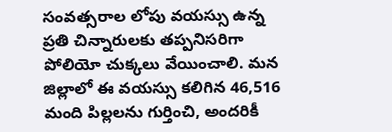సంవత్సరాల లోపు వయస్సు ఉన్న ప్రతి చిన్నారులకు తప్పనిసరిగా పోలియో చుక్కలు వేయించాలి. మన జిల్లాలో ఈ వయస్సు కలిగిన 46,516 మంది పిల్లలను గుర్తించి, అందరికీ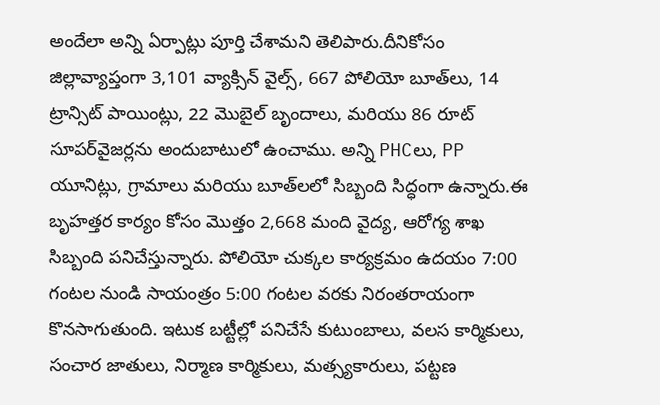అందేలా అన్ని ఏర్పాట్లు పూర్తి చేశామని తెలిపారు.దీనికోసం జిల్లావ్యాప్తంగా 3,101 వ్యాక్సిన్ వైల్స్, 667 పోలియో బూత్‌లు, 14 ట్రాన్సిట్ పాయింట్లు, 22 మొబైల్ బృందాలు, మరియు 86 రూట్ సూపర్‌వైజర్లను అందుబాటులో ఉంచాము. అన్ని PHCలు, PP యూనిట్లు, గ్రామాలు మరియు బూత్‌లలో సిబ్బంది సిద్ధంగా ఉన్నారు.ఈ బృహత్తర కార్యం కోసం మొత్తం 2,668 మంది వైద్య, ఆరోగ్య శాఖ సిబ్బంది పనిచేస్తున్నారు. పోలియో చుక్కల కార్యక్రమం ఉదయం 7:00 గంటల నుండి సాయంత్రం 5:00 గంటల వరకు నిరంతరాయంగా కొనసాగుతుంది. ఇటుక బట్టీల్లో పనిచేసే కుటుంబాలు, వలస కార్మికులు, సంచార జాతులు, నిర్మాణ కార్మికులు, మత్స్యకారులు, పట్టణ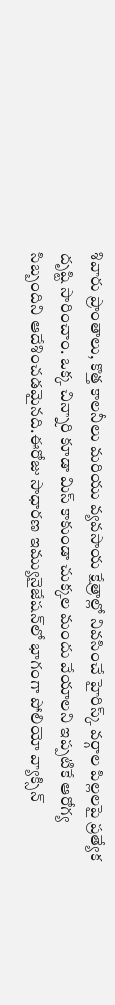శివారు ప్రాంతాలు, కొత్త కాలనీలు మరియు వ్యవసాయ క్షేత్రాల్లో నివసించే హైరిస్క్ వర్గాల పిల్లలపై ప్రత్యేక దృష్టి సారించాం. ఒక్క చిన్నారి కూడా మిస్ కాకుండా చుక్కల మందు వేయాలని ఇప్పటికే ఆరోగ్య సిబ్బందిని ఆదేశించడమైనది.ఈరోజు సాధారణ ఇమ్యునైజేషన్‌లో భాగంగా పోలియో వ్యాక్సిన్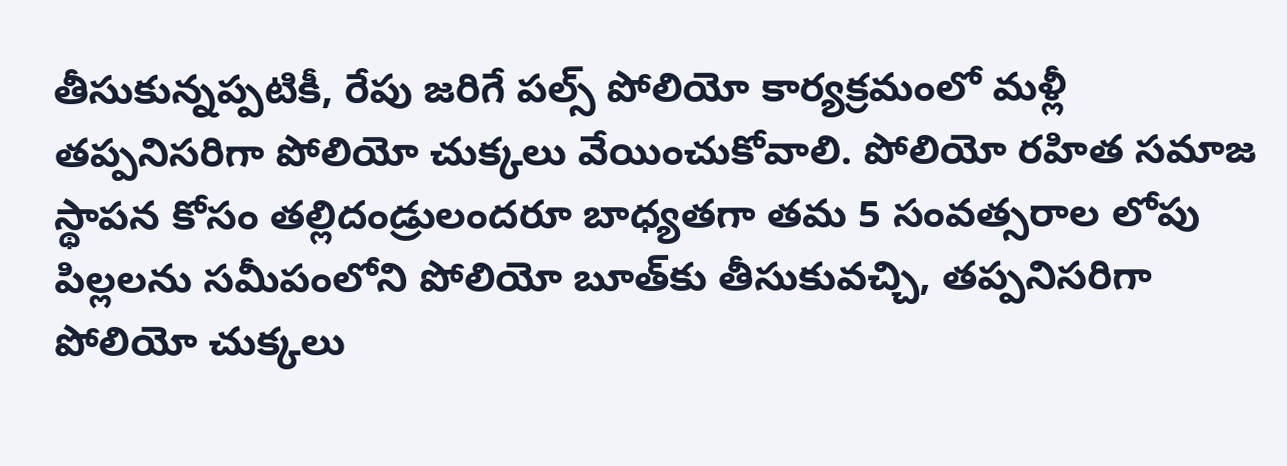తీసుకున్నప్పటికీ, రేపు జరిగే పల్స్ పోలియో కార్యక్రమంలో మళ్లీ తప్పనిసరిగా పోలియో చుక్కలు వేయించుకోవాలి. పోలియో రహిత సమాజ స్థాపన కోసం తల్లిదండ్రులందరూ బాధ్యతగా తమ 5 సంవత్సరాల లోపు పిల్లలను సమీపంలోని పోలియో బూత్‌కు తీసుకువచ్చి, తప్పనిసరిగా పోలియో చుక్కలు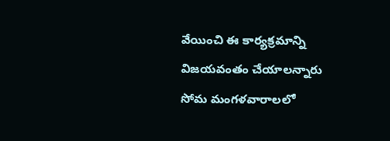వేయించి ఈ కార్యక్రమాన్ని విజయవంతం చేయాలన్నారు సోమ మంగళవారాలలో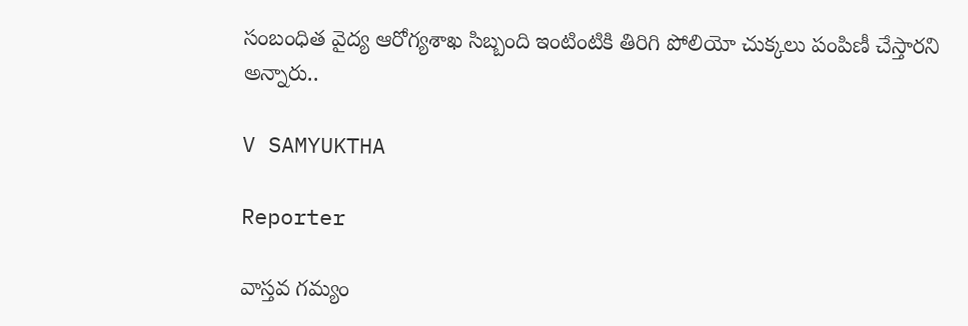సంబంధిత వైద్య ఆరోగ్యశాఖ సిబ్బంది ఇంటింటికి తిరిగి పోలియో చుక్కలు పంపిణీ చేస్తారని అన్నారు..

V SAMYUKTHA

Reporter

వాస్తవ గమ్యం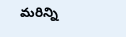మరిన్ని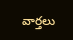వార్తలు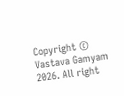Copyright © Vastava Gamyam 2026. All right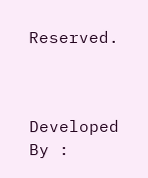Reserved.



Developed By :